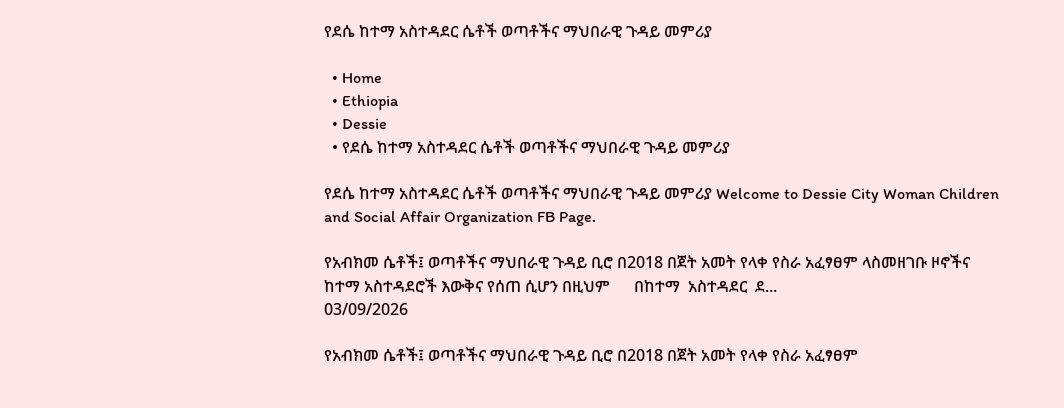የደሴ ከተማ አስተዳደር ሴቶች ወጣቶችና ማህበራዊ ጉዳይ መምሪያ

  • Home
  • Ethiopia
  • Dessie
  • የደሴ ከተማ አስተዳደር ሴቶች ወጣቶችና ማህበራዊ ጉዳይ መምሪያ

የደሴ ከተማ አስተዳደር ሴቶች ወጣቶችና ማህበራዊ ጉዳይ መምሪያ Welcome to Dessie City Woman Children and Social Affair Organization FB Page.

የአብክመ ሴቶች፤ ወጣቶችና ማህበራዊ ጉዳይ ቢሮ በ2018 በጀት አመት የላቀ የስራ አፈፃፀም ላስመዘገቡ ዞኖችና ከተማ አስተዳደሮች እውቅና የሰጠ ሲሆን በዚህም      በከተማ  አስተዳደር  ደ...
03/09/2026

የአብክመ ሴቶች፤ ወጣቶችና ማህበራዊ ጉዳይ ቢሮ በ2018 በጀት አመት የላቀ የስራ አፈፃፀም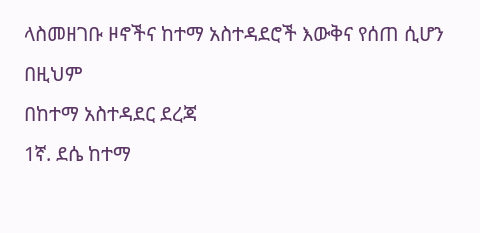ላስመዘገቡ ዞኖችና ከተማ አስተዳደሮች እውቅና የሰጠ ሲሆን በዚህም
በከተማ አስተዳደር ደረጃ
1ኛ. ደሴ ከተማ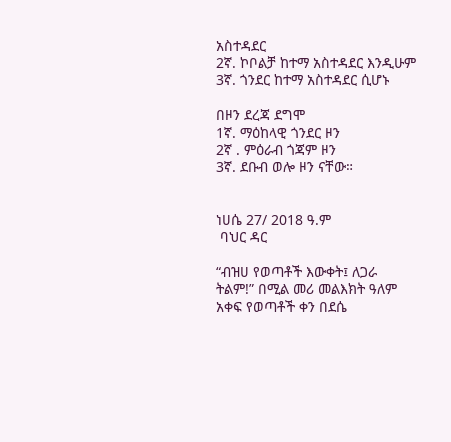አስተዳደር
2ኛ. ኮቦልቻ ከተማ አስተዳደር እንዲሁም
3ኛ. ጎንደር ከተማ አስተዳደር ሲሆኑ

በዞን ደረጃ ደግሞ
1ኛ. ማዕከላዊ ጎንደር ዞን
2ኛ . ምዕራብ ጎጃም ዞን
3ኛ. ደቡብ ወሎ ዞን ናቸው።


ነሀሴ 27/ 2018 ዓ.ም
 ባህር ዳር

“ብዝሀ የወጣቶች እውቀት፤ ለጋራ ትልም!” በሚል መሪ መልእክት ዓለም አቀፍ የወጣቶች ቀን በደሴ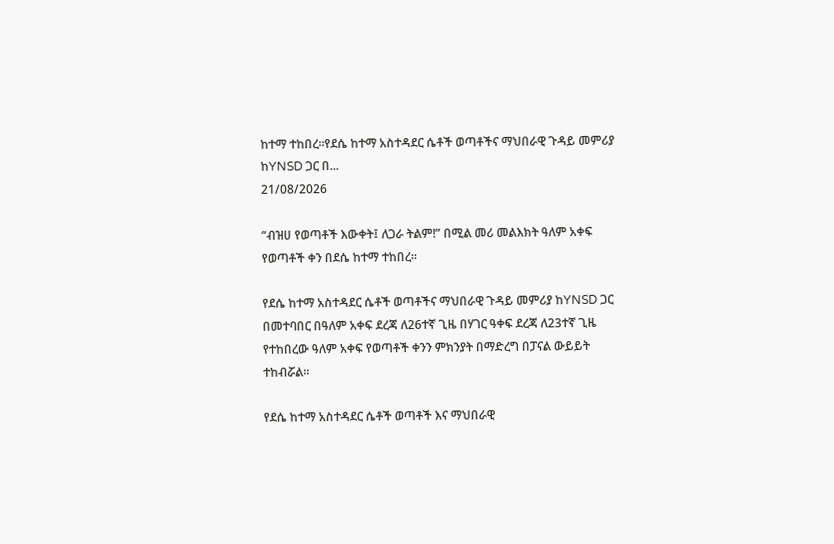ከተማ ተከበረ።የደሴ ከተማ አስተዳደር ሴቶች ወጣቶችና ማህበራዊ ጉዳይ መምሪያ ከYNSD ጋር በ...
21/08/2026

“ብዝሀ የወጣቶች እውቀት፤ ለጋራ ትልም!” በሚል መሪ መልእክት ዓለም አቀፍ የወጣቶች ቀን በደሴ ከተማ ተከበረ።

የደሴ ከተማ አስተዳደር ሴቶች ወጣቶችና ማህበራዊ ጉዳይ መምሪያ ከYNSD ጋር በመተባበር በዓለም አቀፍ ደረጃ ለ26ተኛ ጊዜ በሃገር ዓቀፍ ደረጃ ለ23ተኛ ጊዜ የተከበረው ዓለም አቀፍ የወጣቶች ቀንን ምክንያት በማድረግ በፓናል ውይይት ተከብሯል።

የደሴ ከተማ አስተዳደር ሴቶች ወጣቶች እና ማህበራዊ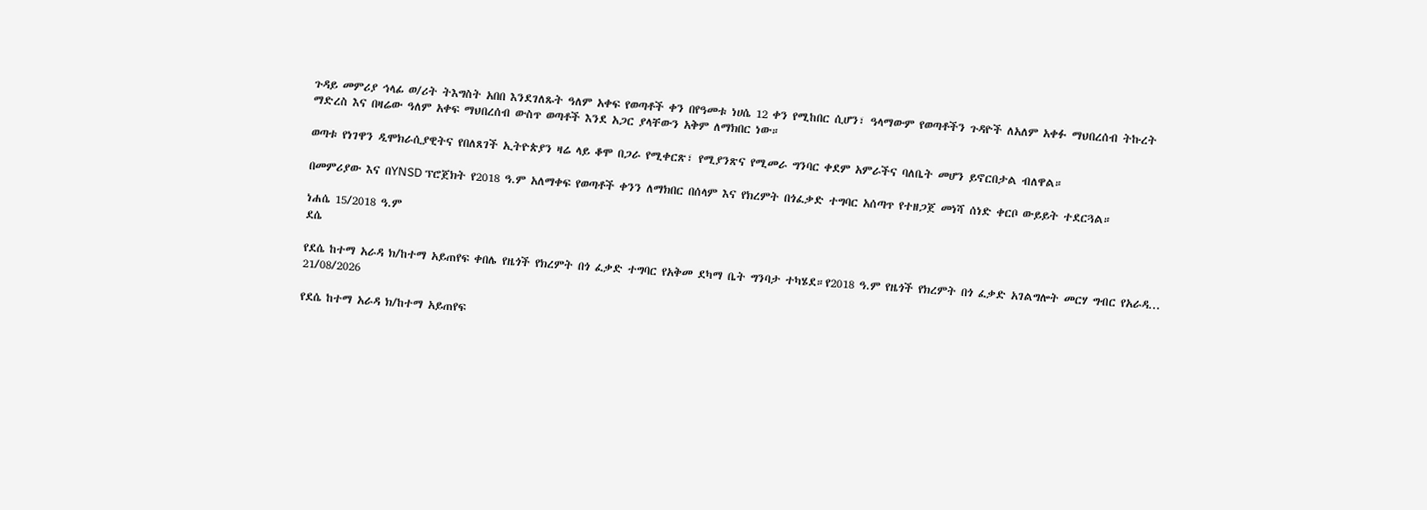ጉዳይ መምሪያ ኅላፊ ወ/ሪት ትእግስት አበበ እንደገለጹት ዓለም አቀፍ የወጣቶች ቀን በየዓመቱ ነሀሴ 12 ቀን የሚከበር ሲሆን፣ ዓላማውም የወጣቶችን ጉዳዮች ለአለም አቀፉ ማህበረሰብ ትኩረት ማድረስ እና በዛሬው ዓለም አቀፍ ማህበረሰብ ውስጥ ወጣቶች እንደ አጋር ያላቸውን አቅም ለማክበር ነው።

ወጣቱ የነገዋን ዲሞክራሲያዊትና የበለጸገች ኢትዮጵያን ዛሬ ላይ ቆሞ በጋራ የሚቀርጽ፣ የሚያንጽና የሚመራ ግንባር ቀደም አምራችና ባለቤት መሆን ይኖርበታል ብለዋል።

በመምሪያው እና በYNSD ፕሮጀክት የ2018 ዓ.ም አለማቀፍ የወጣቶች ቀንን ለማክበር በሰላም እና የክረምት በጎፈቃድ ተግባር አሰጣጥ የተዘጋጀ መነሻ ሰነድ ቀርቦ ውይይት ተደርጓል።

ነሐሴ 15/2018 ዓ.ም
ደሴ

የደሴ ከተማ አራዳ ክ/ከተማ አይጠየፍ ቀበሌ የዜጎች የክረምት በጎ ፈቃድ ተግባር የአቅመ ደካማ ቤት ግንባታ ተካሄደ።የ2018 ዓ.ም የዜጎች የክረምት በጎ ፈቃድ አገልግሎት መርሃ ግብር የአራዳ...
21/08/2026

የደሴ ከተማ አራዳ ክ/ከተማ አይጠየፍ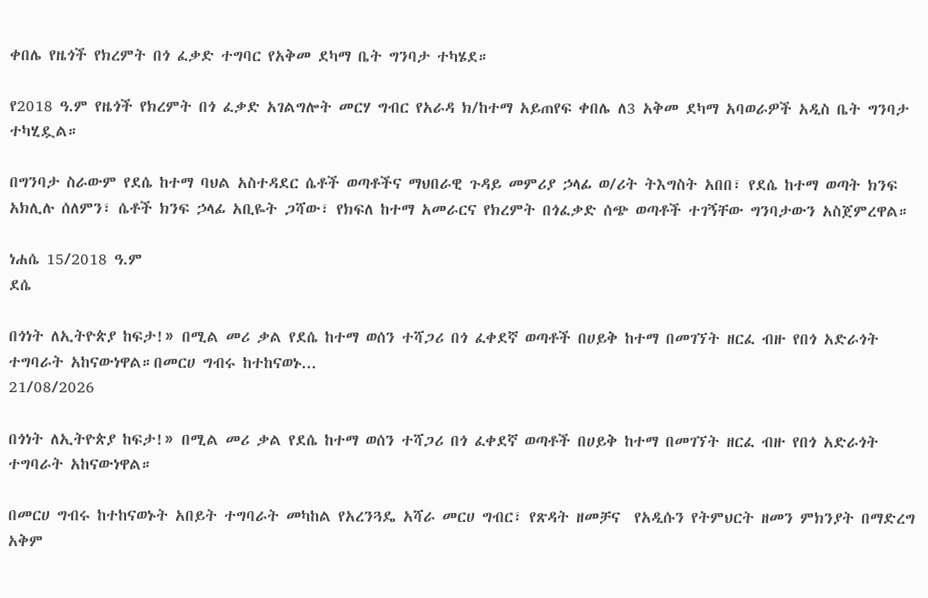ቀበሌ የዜጎች የክረምት በጎ ፈቃድ ተግባር የአቅመ ደካማ ቤት ግንባታ ተካሄደ።

የ2018 ዓ.ም የዜጎች የክረምት በጎ ፈቃድ አገልግሎት መርሃ ግብር የአራዳ ክ/ከተማ አይጠየፍ ቀበሌ ለ3 አቅመ ደካማ አባወራዎች አዲስ ቤት ግንባታ ተካሂዷል።

በግንባታ ስራውም የደሴ ከተማ ባህል አስተዳደር ሴቶች ወጣቶችና ማህበራዊ ጉዳይ መምሪያ ኃላፊ ወ/ሪት ትእግስት አበበ፣ የደሴ ከተማ ወጣት ክንፍ አክሊሉ ሰለምን፣ ሴቶች ክንፍ ኃላፊ አቢዬት ጋሻው፣ የክፍለ ከተማ አመራርና የክረምት በጎፈቃድ ሰጭ ወጣቶች ተገኝቸው ግንባታውን አስጀምረዋል።

ነሐሴ 15/2018 ዓ.ም
ደሴ

በጎነት ለኢትዮጵያ ከፍታ!» በሚል መሪ ቃል የደሴ ከተማ ወሰን ተሻጋሪ በጎ ፈቀደኛ ወጣቶች በሀይቅ ከተማ በመገኘት ዘርፈ ብዙ የበጎ አድራጎት ተግባራት አከናውነዋል።በመርሀ ግብሩ ከተከናወኑ...
21/08/2026

በጎነት ለኢትዮጵያ ከፍታ!» በሚል መሪ ቃል የደሴ ከተማ ወሰን ተሻጋሪ በጎ ፈቀደኛ ወጣቶች በሀይቅ ከተማ በመገኘት ዘርፈ ብዙ የበጎ አድራጎት ተግባራት አከናውነዋል።

በመርሀ ግብሩ ከተከናወኑት አበይት ተግባራት መካከል የአረንጓዴ አሻራ መርሀ ግብር፣ የጽዳት ዘመቻና  የአዲሱን የትምህርት ዘመን ምክንያት በማድረግ አቅም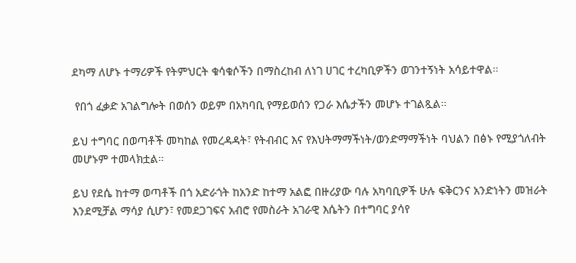ደካማ ለሆኑ ተማሪዎች የትምህርት ቁሳቁሶችን በማስረከብ ለነገ ሀገር ተረካቢዎችን ወገንተኝነት አሳይተዋል።

 የበጎ ፈቃድ አገልግሎት በወሰን ወይም በአካባቢ የማይወሰን የጋራ እሴታችን መሆኑ ተገልጿል።

ይህ ተግባር በወጣቶች መካከል የመረዳዳት፣ የትብብር እና የእህትማማችነት/ወንድማማችነት ባህልን በፅኑ የሚያጎለብት መሆኑም ተመላክቷል።

ይህ የደሴ ከተማ ወጣቶች በጎ አድራጎት ከአንድ ከተማ አልፎ በዙሪያው ባሉ አካባቢዎች ሁሉ ፍቅርንና አንድነትን መዝራት እንደሚቻል ማሳያ ሲሆን፣ የመደጋገፍና አብሮ የመስራት አገራዊ እሴትን በተግባር ያሳየ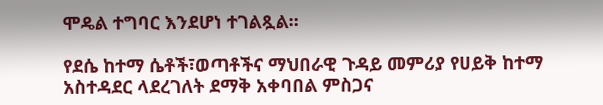ሞዴል ተግባር እንደሆነ ተገልጿል።

የደሴ ከተማ ሴቶች፣ወጣቶችና ማህበራዊ ጉዳይ መምሪያ የሀይቅ ከተማ አስተዳደር ላደረገለት ደማቅ አቀባበል ምስጋና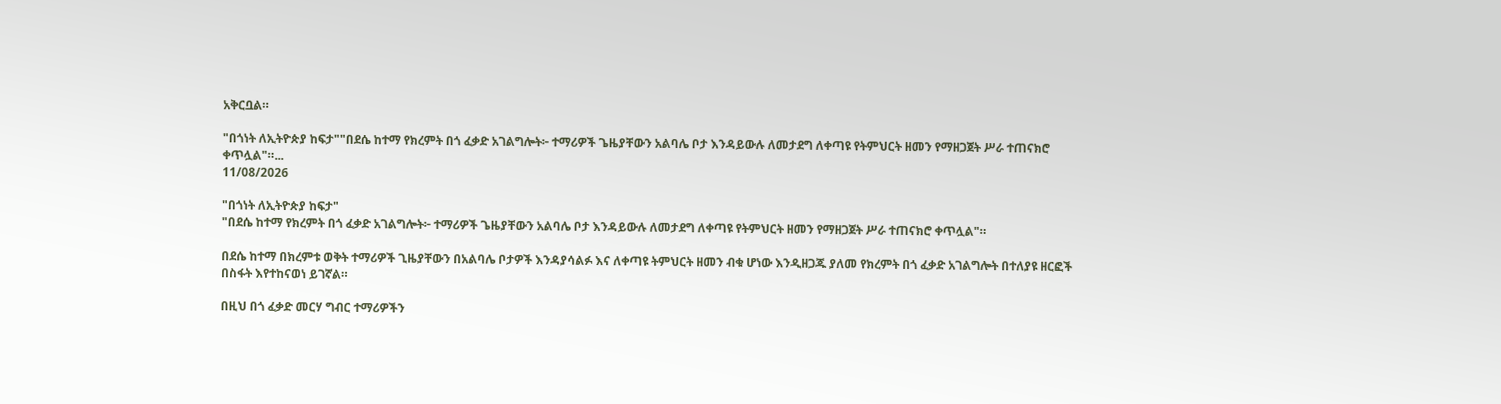አቅርቧል።

"በጎነት ለኢትዮጵያ ከፍታ""በደሴ ከተማ የክረምት በጎ ፈቃድ አገልግሎት፦ ተማሪዎች ጌዜያቸውን አልባሌ ቦታ እንዳይውሉ ለመታደግ ለቀጣዩ የትምህርት ዘመን የማዘጋጀት ሥራ ተጠናክሮ ቀጥሏል"።...
11/08/2026

"በጎነት ለኢትዮጵያ ከፍታ"
"በደሴ ከተማ የክረምት በጎ ፈቃድ አገልግሎት፦ ተማሪዎች ጌዜያቸውን አልባሌ ቦታ እንዳይውሉ ለመታደግ ለቀጣዩ የትምህርት ዘመን የማዘጋጀት ሥራ ተጠናክሮ ቀጥሏል"።

በደሴ ከተማ በክረምቱ ወቅት ተማሪዎች ጊዜያቸውን በአልባሌ ቦታዎች እንዳያሳልፉ እና ለቀጣዩ ትምህርት ዘመን ብቁ ሆነው እንዲዘጋጁ ያለመ የክረምት በጎ ፈቃድ አገልግሎት በተለያዩ ዘርፎች በስፋት እየተከናወነ ይገኛል።

በዚህ በጎ ፈቃድ መርሃ ግብር ተማሪዎችን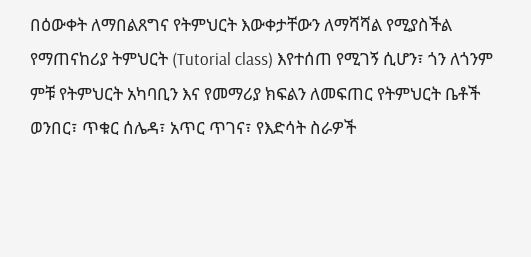በዕውቀት ለማበልጸግና የትምህርት እውቀታቸውን ለማሻሻል የሚያስችል የማጠናከሪያ ትምህርት (Tutorial class) እየተሰጠ የሚገኝ ሲሆን፣ ጎን ለጎንም ምቹ የትምህርት አካባቢን እና የመማሪያ ክፍልን ለመፍጠር የትምህርት ቤቶች ወንበር፣ ጥቁር ሰሌዳ፣ አጥር ጥገና፣ የእድሳት ስራዎች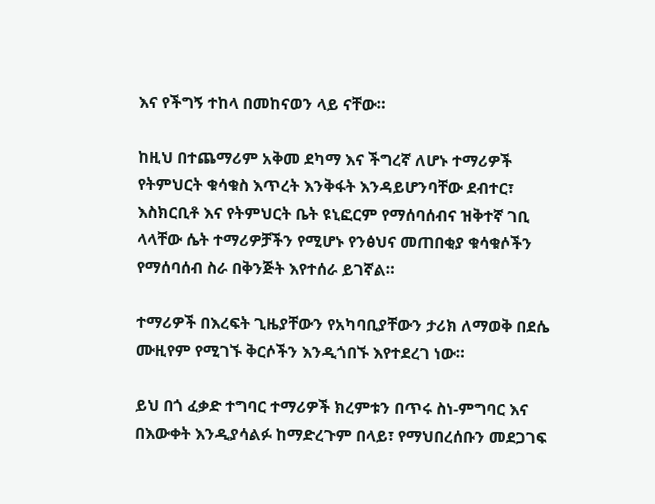እና የችግኝ ተከላ በመከናወን ላይ ናቸው።

ከዚህ በተጨማሪም አቅመ ደካማ እና ችግረኛ ለሆኑ ተማሪዎች የትምህርት ቁሳቁስ እጥረት እንቅፋት እንዳይሆንባቸው ደብተር፣ እስክርቢቶ እና የትምህርት ቤት ዩኒፎርም የማሰባሰብና ዝቅተኛ ገቢ ላላቸው ሴት ተማሪዎቻችን የሚሆኑ የንፅህና መጠበቂያ ቁሳቁሶችን የማሰባሰብ ስራ በቅንጅት እየተሰራ ይገኛል።

ተማሪዎች በእረፍት ጊዜያቸውን የአካባቢያቸውን ታሪክ ለማወቅ በደሴ ሙዚየም የሚገኙ ቅርሶችን እንዲጎበኙ እየተደረገ ነው።

ይህ በጎ ፈቃድ ተግባር ተማሪዎች ክረምቱን በጥሩ ስነ-ምግባር እና በእውቀት እንዲያሳልፉ ከማድረጉም በላይ፣ የማህበረሰቡን መደጋገፍ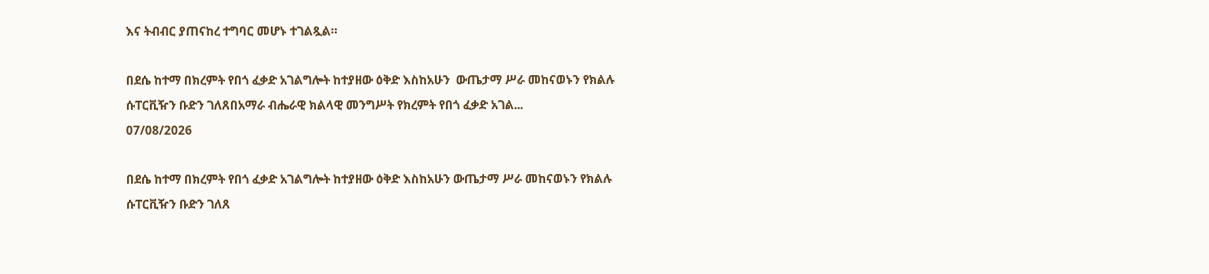እና ትብብር ያጠናከረ ተግባር መሆኑ ተገልጿል።

በደሴ ከተማ በክረምት የበጎ ፈቃድ አገልግሎት ከተያዘው ዕቅድ እስከአሁን  ውጤታማ ሥራ መከናወኑን የክልሉ ሱፐርቪዥን ቡድን ገለጸበአማራ ብሔራዊ ክልላዊ መንግሥት የክረምት የበጎ ፈቃድ አገል...
07/08/2026

በደሴ ከተማ በክረምት የበጎ ፈቃድ አገልግሎት ከተያዘው ዕቅድ እስከአሁን ውጤታማ ሥራ መከናወኑን የክልሉ ሱፐርቪዥን ቡድን ገለጸ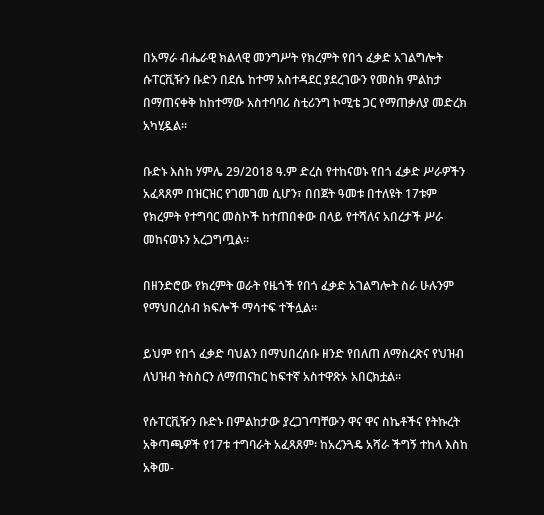በአማራ ብሔራዊ ክልላዊ መንግሥት የክረምት የበጎ ፈቃድ አገልግሎት ሱፐርቪዥን ቡድን በደሴ ከተማ አስተዳደር ያደረገውን የመስክ ምልከታ በማጠናቀቅ ከከተማው አስተባባሪ ስቲሪንግ ኮሚቴ ጋር የማጠቃለያ መድረክ አካሂዷል።

ቡድኑ እስከ ሃምሌ 29/2018 ዓ.ም ድረስ የተከናወኑ የበጎ ፈቃድ ሥራዎችን አፈጻጸም በዝርዝር የገመገመ ሲሆን፣ በበጀት ዓመቱ በተለዩት 17ቱም የክረምት የተግባር መስኮች ከተጠበቀው በላይ የተሻለና አበረታች ሥራ መከናወኑን አረጋግጧል።

በዘንድሮው የክረምት ወራት የዜጎች የበጎ ፈቃድ አገልግሎት ስራ ሁሉንም የማህበረሰብ ክፍሎች ማሳተፍ ተችሏል።

ይህም የበጎ ፈቃድ ባህልን በማህበረሰቡ ዘንድ የበለጠ ለማስረጽና የህዝብ ለህዝብ ትስስርን ለማጠናከር ከፍተኛ አስተዋጽኦ አበርክቷል።

የሱፐርቪዥን ቡድኑ በምልከታው ያረጋገጣቸውን ዋና ዋና ስኬቶችና የትኩረት አቅጣጫዎች የ17ቱ ተግባራት አፈጻጸም፡ ከአረንጓዴ አሻራ ችግኝ ተከላ እስከ አቅመ-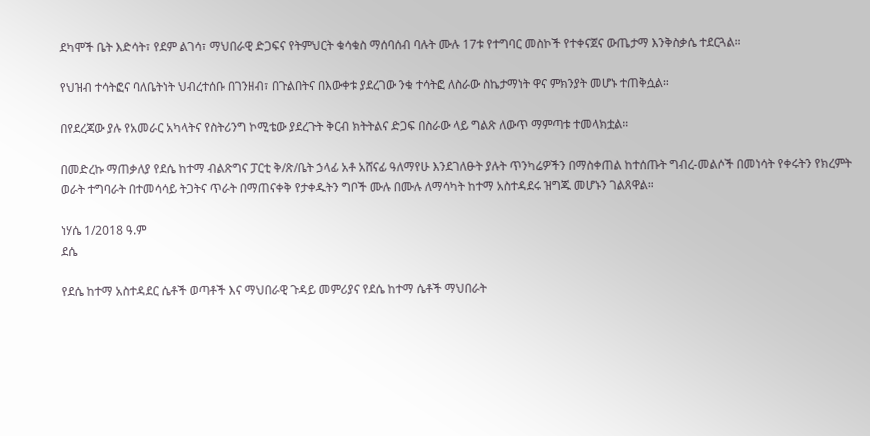ደካሞች ቤት እድሳት፣ የደም ልገሳ፣ ማህበራዊ ድጋፍና የትምህርት ቁሳቁስ ማሰባሰብ ባሉት ሙሉ 17ቱ የተግባር መስኮች የተቀናጀና ውጤታማ እንቅስቃሴ ተደርጓል።

የህዝብ ተሳትፎና ባለቤትነት ህብረተሰቡ በገንዘብ፣ በጉልበትና በእውቀቱ ያደረገው ንቁ ተሳትፎ ለስራው ስኬታማነት ዋና ምክንያት መሆኑ ተጠቅሷል።

በየደረጃው ያሉ የአመራር አካላትና የስትሪንግ ኮሚቴው ያደረጉት ቅርብ ክትትልና ድጋፍ በስራው ላይ ግልጽ ለውጥ ማምጣቱ ተመላክቷል።

በመድረኩ ማጠቃለያ የደሴ ከተማ ብልጽግና ፓርቲ ቅ/ጽ/ቤት ኃላፊ አቶ አሸናፊ ዓለማየሁ እንደገለፁት ያሉት ጥንካሬዎችን በማስቀጠል ከተሰጡት ግብረ-መልሶች በመነሳት የቀሩትን የክረምት ወራት ተግባራት በተመሳሳይ ትጋትና ጥራት በማጠናቀቅ የታቀዱትን ግቦች ሙሉ በሙሉ ለማሳካት ከተማ አስተዳደሩ ዝግጁ መሆኑን ገልጸዋል።

ነሃሴ 1/2018 ዓ.ም
ደሴ

የደሴ ከተማ አስተዳደር ሴቶች ወጣቶች እና ማህበራዊ ጉዳይ መምሪያና የደሴ ከተማ ሴቶች ማህበራት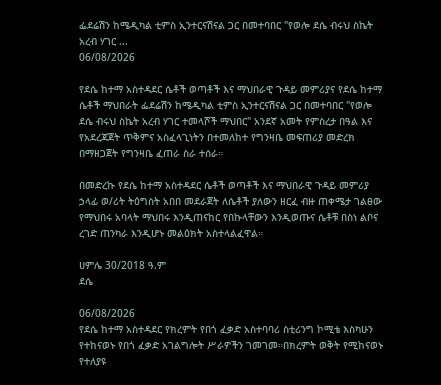ፌደሬሽን ከሜዲካል ቲምስ ኢንተርናሽናል ጋር በመተባበር "የወሎ ደሴ ብሩህ ስኬት አረብ ሃገር ...
06/08/2026

የደሴ ከተማ አስተዳደር ሴቶች ወጣቶች እና ማህበራዊ ጉዳይ መምሪያና የደሴ ከተማ ሴቶች ማህበራት ፌደሬሽን ከሜዲካል ቲምስ ኢንተርናሽናል ጋር በመተባበር "የወሎ ደሴ ብሩህ ስኬት አረብ ሃገር ተመላሾች ማህበር" አንደኛ አመት የምስረታ በዓል እና የአደረጃጀት ጥቅምና አስፈላጊነትን በተመለከተ የግንዛቤ መፍጠሪያ መድረክ በማዘጋጀት የግንዛቤ ፈጠራ ስራ ተሰራ።

በመድረኩ የደሴ ከተማ አስተዳደር ሴቶች ወጣቶች እና ማህበራዊ ጉዳይ መምሪያ ኃላፊ ወ/ሪት ትዕግስት አበበ መደራጀት ለሴቶች ያለውን ዘርፈ ብዙ ጠቀሜታ ገልፀው የማህበሩ አባላት ማህበሩ እንዲጠናከር የበኩላቸውን እንዲወጡና ሴቶቹ በስነ ልቦና ረገድ ጠንካራ እንዲሆኑ መልዕክት አስተላልፈዋል።

ሀምሌ 30/2018 ዓ.ም
ደሴ

06/08/2026
የደሴ ከተማ አስተዳደር የክረምት የበጎ ፈቃድ አስተባባሪ ስቲሪንግ ኮሚቴ እስካሁን የተከናወኑ የበጎ ፈቃድ አገልግሎት ሥራዎችን ገመገመ።በክረምት ወቅት የሚከናወኑ የተለያዩ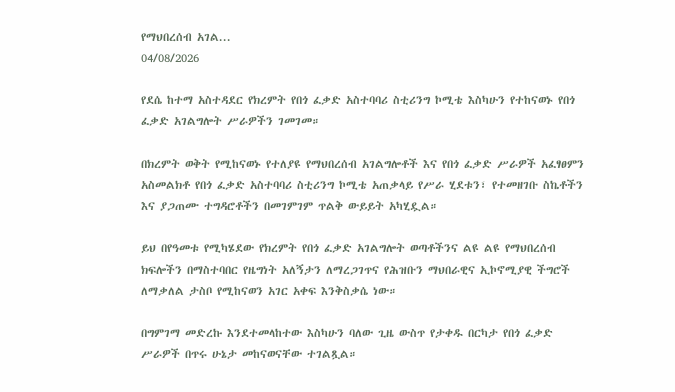የማህበረሰብ አገል...
04/08/2026

የደሴ ከተማ አስተዳደር የክረምት የበጎ ፈቃድ አስተባባሪ ስቲሪንግ ኮሚቴ እስካሁን የተከናወኑ የበጎ ፈቃድ አገልግሎት ሥራዎችን ገመገመ።

በክረምት ወቅት የሚከናወኑ የተለያዩ የማህበረሰብ አገልግሎቶች እና የበጎ ፈቃድ ሥራዎች አፈፃፀምን አስመልክቶ የበጎ ፈቃድ አስተባባሪ ስቲሪንግ ኮሚቴ አጠቃላይ የሥራ ሂደቱን፣ የተመዘገቡ ስኬቶችን እና ያጋጠሙ ተግዳሮቶችን በመገምገም ጥልቅ ውይይት አካሂዷል።

ይህ በየዓመቱ የሚካሄደው የክረምት የበጎ ፈቃድ አገልግሎት ወጣቶችንና ልዩ ልዩ የማህበረሰብ ክፍሎችን በማስተባበር የዜግነት አለኝታን ለማረጋገጥና የሕዝቡን ማህበራዊና ኢኮኖሚያዊ ችግሮች ለማቃለል ታስቦ የሚከናወን አገር አቀፍ እንቅስቃሴ ነው።

በግምገማ መድረኩ እንደተመላከተው እስካሁን ባለው ጊዜ ውስጥ የታቀዱ በርካታ የበጎ ፈቃድ ሥራዎች በጥሩ ሁኔታ መከናወናቸው ተገልጿል።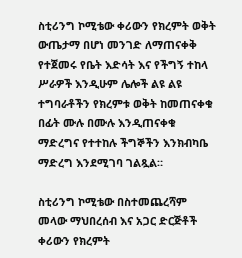ስቲሪንግ ኮሚቴው ቀሪውን የክረምት ወቅት ውጤታማ በሆነ መንገድ ለማጠናቀቅ የተጀመሩ የቤት እድሳት እና የችግኝ ተከላ ሥራዎች እንዲሁም ሌሎች ልዩ ልዩ ተግባራቶችን የክረምቱ ወቅት ከመጠናቀቁ በፊት ሙሉ በሙሉ እንዲጠናቀቁ ማድረግና የተተከሉ ችግኞችን እንክብካቤ ማድረግ እንደሚገባ ገልጿል።

ስቲሪንግ ኮሚቴው በስተመጨረሻም መላው ማህበረሰብ እና አጋር ድርጅቶች ቀሪውን የክረምት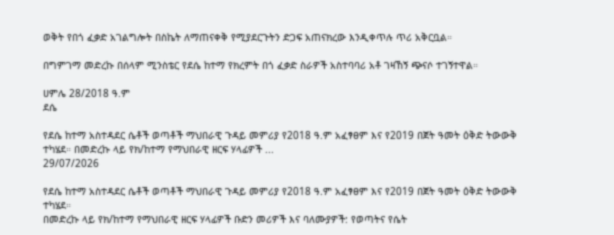ወቅት የበጎ ፈቃድ አገልግሎት በስኬት ለማጠናቀቅ የሚያደርጉትን ድጋፍ አጠናክረው እንዲቀጥሉ ጥሪ አቅርቧል።

በግምገማ መድረኩ በሰላም ሚንስቴር የደሴ ከተማ የክረምት በጎ ፈቃድ ስራዎች አስተባባሪ አቶ ገዛኸኝ ጭናሶ ተገኝተዋል።

ሀምሌ 28/2018 ዓ.ም
ደሴ

የደሴ ከተማ አስተዳደር ሴቶች ወጣቶች ማህበራዊ ጉዳይ መምሪያ የ2018 ዓ.ም አፈፃፀም እና የ2019 በጀት ዓመት ዕቅድ ትውውቅ ተካሄደ። በመድረኩ ላይ የክ/ከተማ የማህበራዊ ዘርፍ ሃላፊዎች ...
29/07/2026

የደሴ ከተማ አስተዳደር ሴቶች ወጣቶች ማህበራዊ ጉዳይ መምሪያ የ2018 ዓ.ም አፈፃፀም እና የ2019 በጀት ዓመት ዕቅድ ትውውቅ ተካሄደ።
በመድረኩ ላይ የክ/ከተማ የማህበራዊ ዘርፍ ሃላፊዎች ቡድን መሪዎች እና ባለሙያዎች: የወጣትና የሴት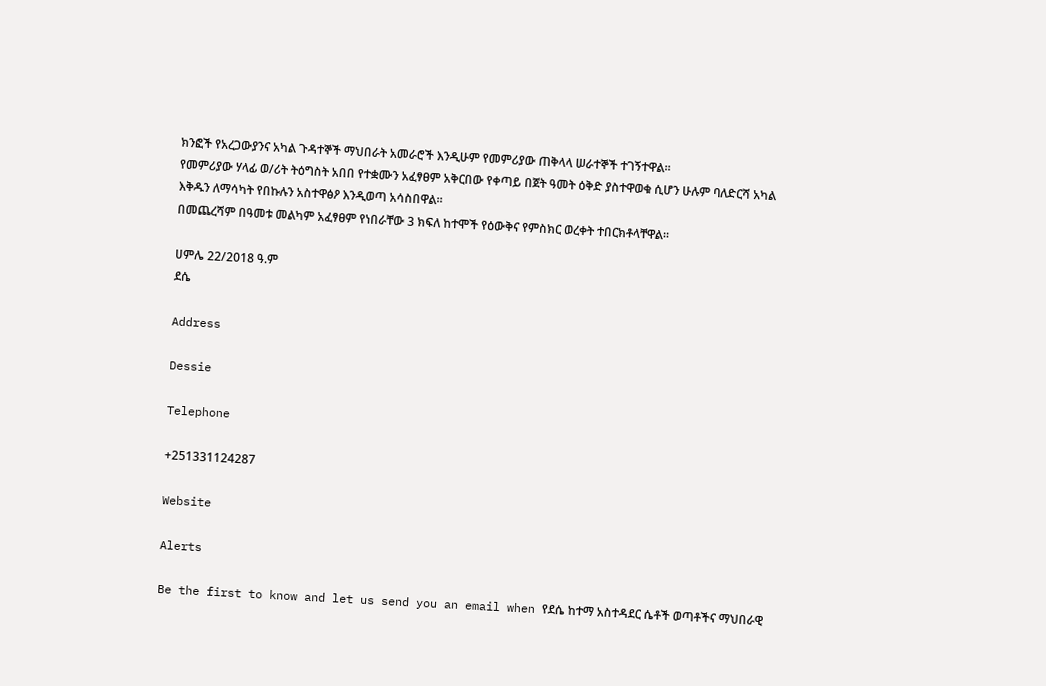ክንፎች የአረጋውያንና አካል ጉዳተኞች ማህበራት አመራሮች እንዲሁም የመምሪያው ጠቅላላ ሠራተኞች ተገኝተዋል።
የመምሪያው ሃላፊ ወ/ሪት ትዕግስት አበበ የተቋሙን አፈፃፀም አቅርበው የቀጣይ በጀት ዓመት ዕቅድ ያስተዋወቁ ሲሆን ሁሉም ባለድርሻ አካል እቅዱን ለማሳካት የበኩሉን አስተዋፅዖ እንዲወጣ አሳስበዋል።
በመጨረሻም በዓመቱ መልካም አፈፃፀም የነበራቸው 3 ክፍለ ከተሞች የዕውቅና የምስክር ወረቀት ተበርክቶላቸዋል።

ሀምሌ 22/2018 ዓ.ም
ደሴ

Address

Dessie

Telephone

+251331124287

Website

Alerts

Be the first to know and let us send you an email when የደሴ ከተማ አስተዳደር ሴቶች ወጣቶችና ማህበራዊ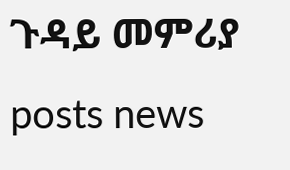ጉዳይ መምሪያ posts news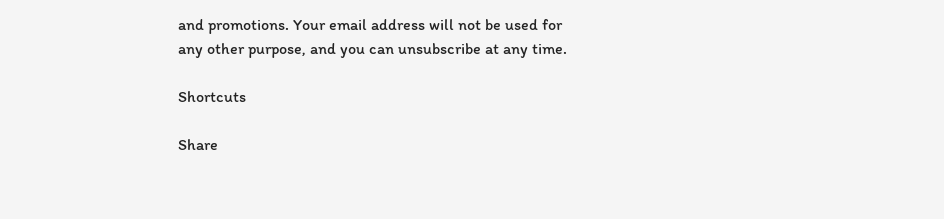and promotions. Your email address will not be used for any other purpose, and you can unsubscribe at any time.

Shortcuts

Share